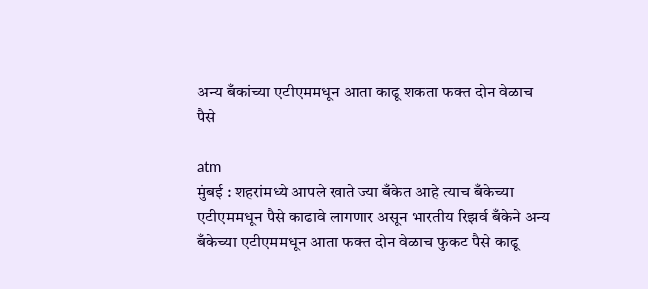अन्य बँकांच्या एटीएममधून आता काढू शकता फक्त दोन वेळाच पैसे

atm
मुंबई : शहरांमध्ये आपले खाते ज्या बँकेत आहे त्याच बँकेच्या एटीएममधून पैसे काढावे लागणार असून भारतीय रिझर्व बँकेने अन्य बँकेच्या एटीएममधून आता फक्त दोन वेळाच फुकट पैसे काढू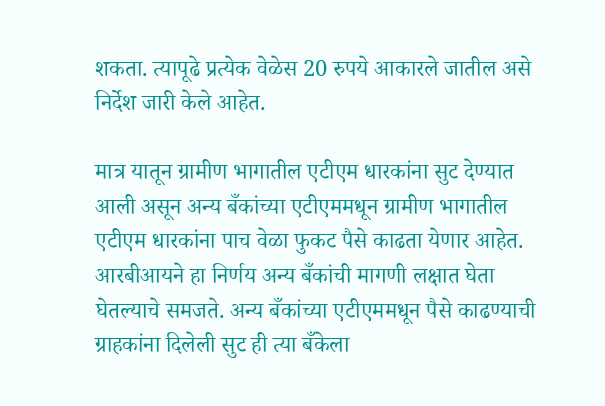शकता. त्यापूढे प्रत्येक वेळेस 20 रुपये आकारले जातील असे निर्देश जारी केले आहेत.

मात्र यातून ग्रामीण भागातील एटीएम धारकांना सुट देण्यात आली असून अन्य बँकांच्या एटीएममधून ग्रामीण भागातील एटीएम धारकांना पाच वेळा फुकट पैसे काढता येणार आहेत. आरबीआयने हा निर्णय अन्य बँकांची मागणी लक्षात घेता घेतल्याचे समजते. अन्य बँकांच्या एटीएममधून पैसे काढण्याची ग्राहकांना दिलेली सुट ही त्या बँकेला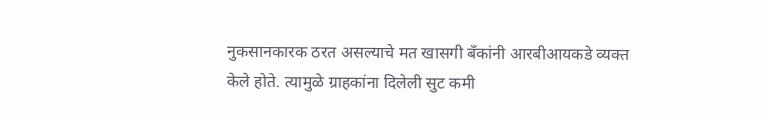नुकसानकारक ठरत असल्याचे मत खासगी बँकांनी आरबीआयकडे व्यक्त केले होते. त्यामुळे ग्राहकांना दिलेली सुट कमी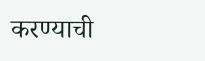करण्याची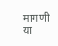मागणी या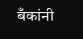बँकांनी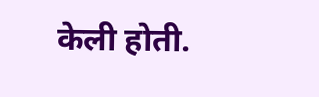केली होती.